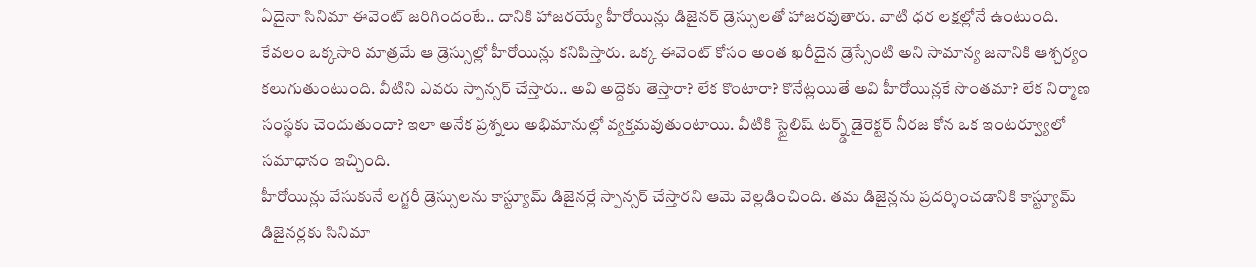ఏదైనా సినిమా ఈవెంట్ జరిగిందంటే.. దానికి హాజరయ్యే హీరోయిన్లు డిజైనర్ డ్రెస్సులతో హాజరవుతారు. వాటి ధర లక్షల్లోనే ఉంటుంది. కేవలం ఒక్కసారి మాత్రమే ఆ డ్రెస్సుల్లో హీరోయిన్లు కనిపిస్తారు. ఒక్క ఈవెంట్ కోసం అంత ఖరీదైన డ్రెస్సేంటి అని సామాన్య జనానికి ఆశ్చర్యం కలుగుతుంటుంది. వీటిని ఎవరు స్పాన్సర్ చేస్తారు.. అవి అద్దెకు తెస్తారా? లేక కొంటారా? కొనేట్లయితే అవి హీరోయిన్లకే సొంతమా? లేక నిర్మాణ సంస్థకు చెందుతుందా? ఇలా అనేక ప్రశ్నలు అభిమానుల్లో వ్యక్తమవుతుంటాయి. వీటికి స్టైలిష్ టర్న్డ్ డైరెక్టర్ నీరజ కోన ఒక ఇంటర్వ్యూలో సమాధానం ఇచ్చింది.
హీరోయిన్లు వేసుకునే లగ్జరీ డ్రెస్సులను కాస్ట్యూమ్ డిజైనర్లే స్పాన్సర్ చేస్తారని ఆమె వెల్లడించింది. తమ డిజైన్లను ప్రదర్శించడానికి కాస్ట్యూమ్ డిజైనర్లకు సినిమా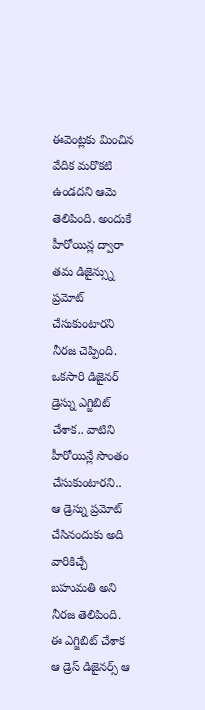ఈవెంట్లకు మించిన వేదిక మరొకటి ఉండదని ఆమె తెలిపింది. అందుకే హీరోయిన్ల ద్వారా తమ డిజైన్స్ను ప్రమోట్ చేసుకుంటారని నీరజ చెప్పింది.
ఒకసారి డిజైనర్ డ్రెస్ను ఎగ్జిబిట్ చేశాక.. వాటిని హీరోయిన్లే సొంతం చేసుకుంటారని.. ఆ డ్రెస్ను ప్రమోట్ చేసినందుకు అది వారికిచ్చే బహుమతి అని నీరజ తెలిపింది. ఈ ఎగ్జిబిట్ చేశాక ఆ డ్రెస్ డిజైనర్స్ ఆ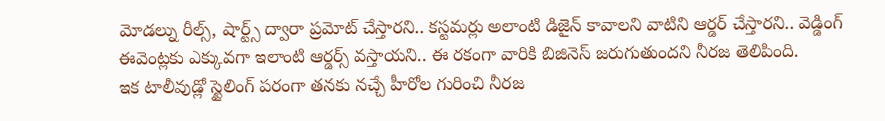మోడల్ను రీల్స్, షార్ట్స్ ద్వారా ప్రమోట్ చేస్తారని.. కస్టమర్లు అలాంటి డిజైన్ కావాలని వాటిని ఆర్డర్ చేస్తారని.. వెడ్డింగ్ ఈవెంట్లకు ఎక్కువగా ఇలాంటి ఆర్డర్స్ వస్తాయని.. ఈ రకంగా వారికి బిజినెస్ జరుగుతుందని నీరజ తెలిపింది.
ఇక టాలీవుడ్లో స్టైలింగ్ పరంగా తనకు నచ్చే హీరోల గురించి నీరజ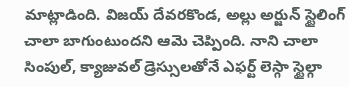మాట్లాడింది. విజయ్ దేవరకొండ, అల్లు అర్జున్ స్టైలింగ్ చాలా బాగుంటుందని ఆమె చెప్పింది. నాని చాలా సింపుల్, క్యాజువల్ డ్రెస్సులతోనే ఎఫర్ట్ లెస్గా స్టైల్గా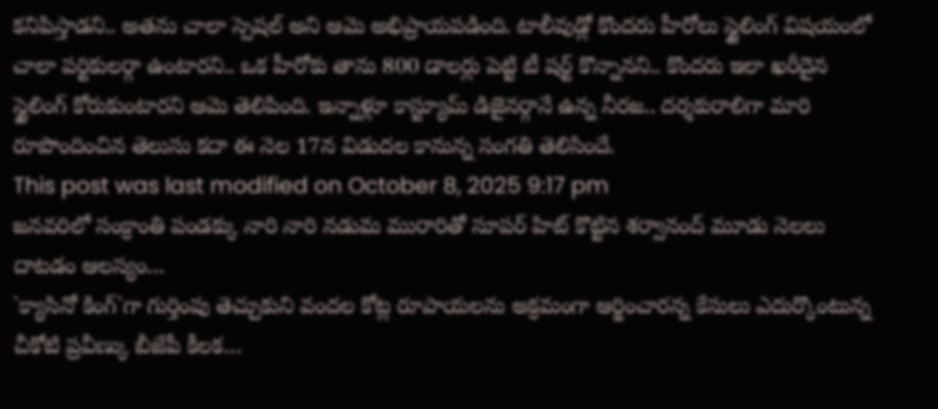కనిపిస్తాడని.. అతను చాలా స్పెషల్ అని ఆమె అభిప్రాయపడింది. టాలీవుడ్లో కొందరు హీరోలు స్టైలింగ్ విషయంలో చాలా పర్టికులర్గా ఉంటారని.. ఒక హీరోకు తాను 800 డాలర్లు పెట్టి టీ షర్ట్ కొన్నానని.. కొందరు ఇలా ఖరీదైన స్టైలింగ్ కోరుకుంటారని ఆమె తెలిపింది. ఇన్నాళ్లూ కాస్ట్యూమ్ డిజైనర్గానే ఉన్న నీరజ.. దర్శకురాలిగా మారి రూపొందించిన తెలుసు కదా ఈ నెల 17న విడుదల కానున్న సంగతి తెలిసిందే.
This post was last modified on October 8, 2025 9:17 pm
జనవరిలో సంక్రాంతి పండక్కు నారి నారి నడుమ మురారితో సూపర్ హిట్ కొట్టిన శర్వానంద్ మూడు నెలలు దాటడం ఆలస్యం…
`క్యాసినో కింగ్`గా గుర్తింపు తెచ్చుకుని వందల కోట్ల రూపాయలను అక్రమంగా ఆర్జించారన్న కేసులు ఎదుర్కొంటున్న చీకోటి ప్రవీణ్కు బీజేపీ కీలక…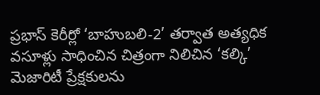ప్రభాస్ కెరీర్లో ‘బాహుబలి-2’ తర్వాత అత్యధిక వసూళ్లు సాధించిన చిత్రంగా నిలిచిన ‘కల్కి’ మెజారిటీ ప్రేక్షకులను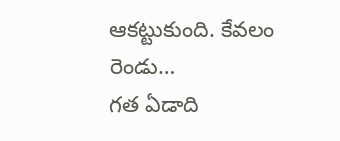ఆకట్టుకుంది. కేవలం రెండు…
గత ఏడాది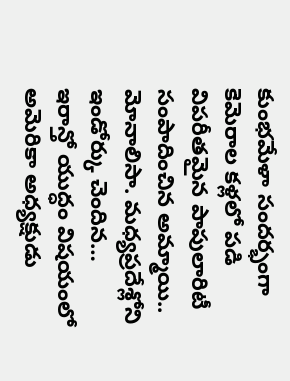కుంభమేళా సందర్భంగా కెమెరాల కళ్లలో పడి విపరీతమైన పాపులారిటీ సంపాదించిన అమ్మాయి.. మోనాలిసా. మధ్యప్రదేశ్లోని ఇండోర్కు చెందిన…
ఇరాన్తో యుద్ధం విషయంలో అమెరికా అధ్యక్షుడు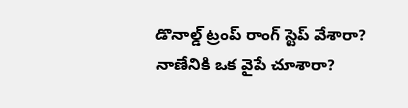డొనాల్డ్ ట్రంప్ రాంగ్ స్టెప్ వేశారా? నాణేనికి ఒక వైపే చూశారా?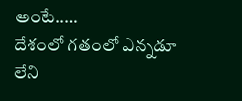అంటే..…
దేశంలో గతంలో ఎన్నడూ లేని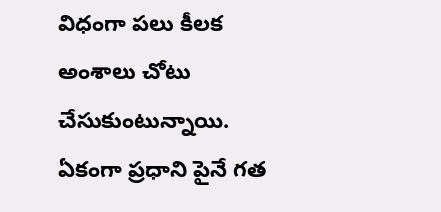విధంగా పలు కీలక అంశాలు చోటు చేసుకుంటున్నాయి. ఏకంగా ప్రధాని పైనే గత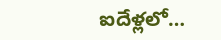ఐదేళ్లలో…